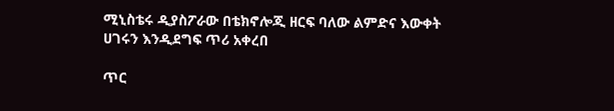ሚኒስቴሩ ዲያስፖራው በቴክኖሎጂ ዘርፍ ባለው ልምድና እውቀት ሀገሩን እንዲደግፍ ጥሪ አቀረበ

ጥር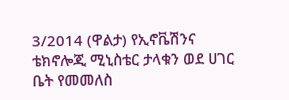3/2014 (ዋልታ) የኢኖቬሽንና ቴክኖሎጂ ሚኒስቴር ታላቁን ወደ ሀገር ቤት የመመለስ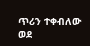ጥሪን ተቀብለው ወደ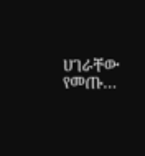ሀገራቸው የመጡ…